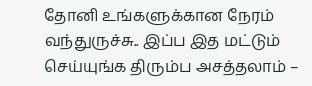தோனி உங்களுக்கான நேரம் வந்துருச்சு.. இப்ப இத மட்டும் செய்யுங்க திரும்ப அசத்தலாம் –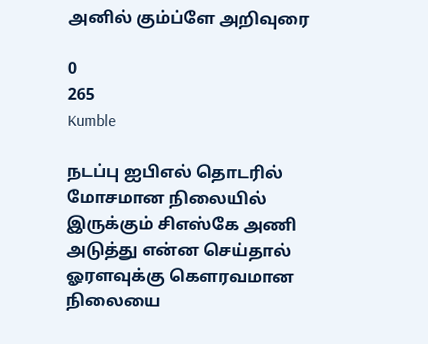அனில் கும்ப்ளே அறிவுரை

0
265
Kumble

நடப்பு ஐபிஎல் தொடரில் மோசமான நிலையில் இருக்கும் சிஎஸ்கே அணி அடுத்து என்ன செய்தால் ஓரளவுக்கு கௌரவமான நிலையை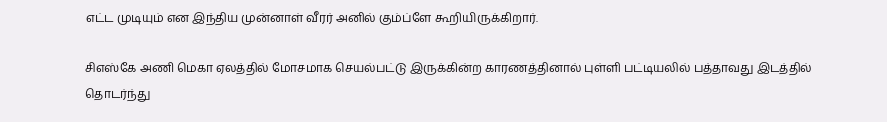எட்ட முடியும் என இந்திய முன்னாள் வீரர் அனில் கும்ப்ளே கூறியிருக்கிறார்.

சிஎஸ்கே அணி மெகா ஏலத்தில் மோசமாக செயல்பட்டு இருக்கின்ற காரணத்தினால் புள்ளி பட்டியலில் பத்தாவது இடத்தில் தொடர்ந்து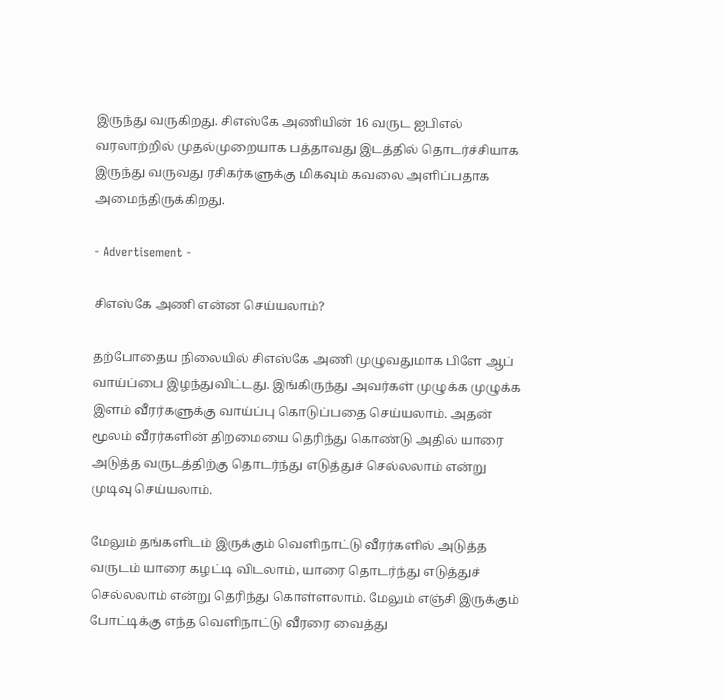இருந்து வருகிறது. சிஎஸ்கே அணியின் 16 வருட ஐபிஎல் வரலாற்றில் முதல்முறையாக பத்தாவது இடத்தில் தொடர்ச்சியாக இருந்து வருவது ரசிகர்களுக்கு மிகவும் கவலை அளிப்பதாக அமைந்திருக்கிறது.

- Advertisement -

சிஎஸ்கே அணி என்ன செய்யலாம்?

தற்போதைய நிலையில் சிஎஸ்கே அணி முழுவதுமாக பிளே ஆப் வாய்ப்பை இழந்துவிட்டது. இங்கிருந்து அவர்கள் முழுக்க முழுக்க இளம் வீரர்களுக்கு வாய்ப்பு கொடுப்பதை செய்யலாம். அதன் மூலம் வீரர்களின் திறமையை தெரிந்து கொண்டு அதில் யாரை அடுத்த வருடத்திற்கு தொடர்ந்து எடுத்துச் செல்லலாம் என்று முடிவு செய்யலாம்.

மேலும் தங்களிடம் இருக்கும் வெளிநாட்டு வீரர்களில் அடுத்த வருடம் யாரை கழட்டி விடலாம், யாரை தொடர்ந்து எடுத்துச் செல்லலாம் என்று தெரிந்து கொள்ளலாம். மேலும் எஞ்சி இருக்கும் போட்டிக்கு எந்த வெளிநாட்டு வீரரை வைத்து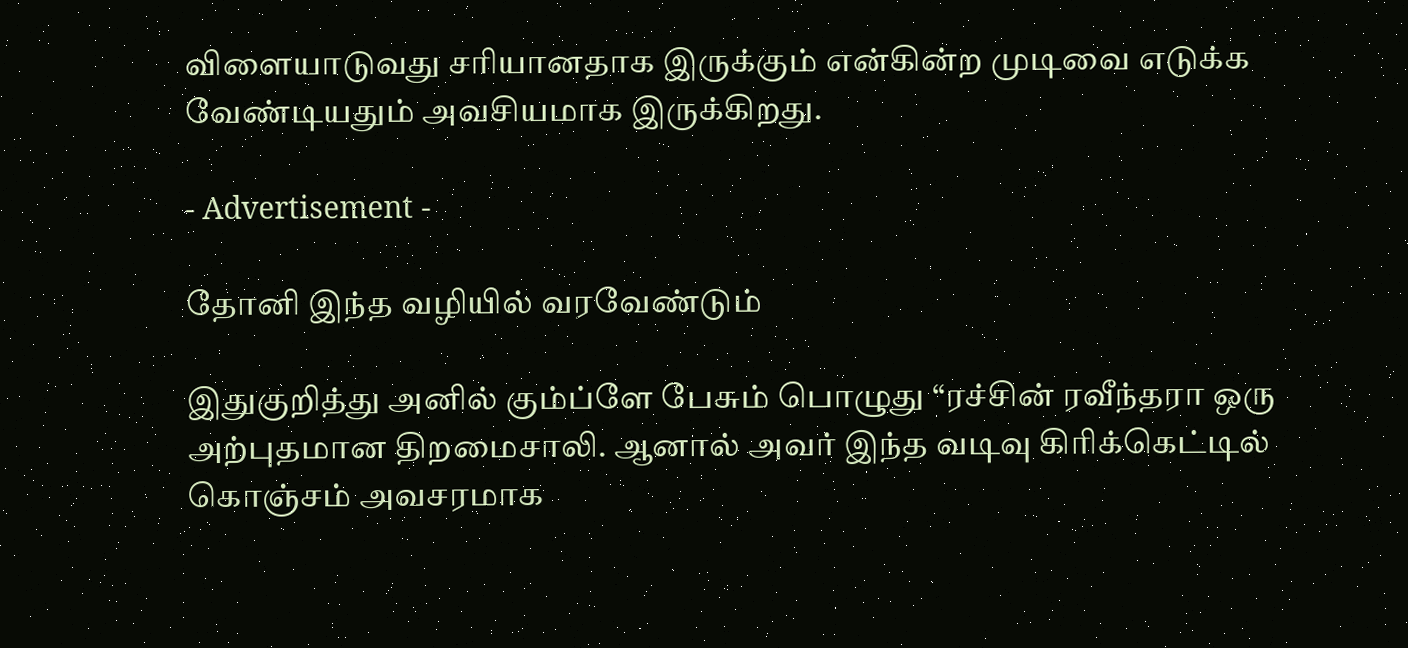விளையாடுவது சரியானதாக இருக்கும் என்கின்ற முடிவை எடுக்க வேண்டியதும் அவசியமாக இருக்கிறது.

- Advertisement -

தோனி இந்த வழியில் வரவேண்டும்

இதுகுறித்து அனில் கும்ப்ளே பேசும் பொழுது “ரச்சின் ரவீந்தரா ஒரு அற்புதமான திறமைசாலி. ஆனால் அவர் இந்த வடிவு கிரிக்கெட்டில் கொஞ்சம் அவசரமாக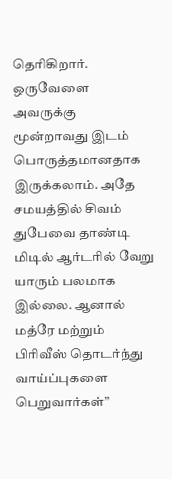தெரிகிறார். ஒருவேளை அவருக்கு மூன்றாவது இடம் பொருத்தமானதாக இருக்கலாம். அதே சமயத்தில் சிவம் துபேவை தாண்டி மிடில் ஆர்டரில் வேறு யாரும் பலமாக இல்லை. ஆனால் மத்ரே மற்றும் பிரிவீஸ் தொடர்ந்து வாய்ப்புகளை பெறுவார்கள்”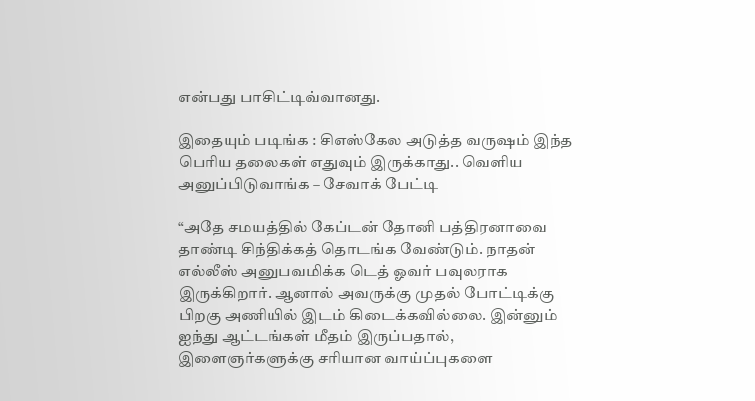என்பது பாசிட்டிவ்வானது.

இதையும் படிங்க : சிஎஸ்கேல அடுத்த வருஷம் இந்த பெரிய தலைகள் எதுவும் இருக்காது.. வெளிய அனுப்பிடுவாங்க – சேவாக் பேட்டி

“அதே சமயத்தில் கேப்டன் தோனி பத்திரனாவை தாண்டி சிந்திக்கத் தொடங்க வேண்டும். நாதன் எல்லீஸ் அனுபவமிக்க டெத் ஓவர் பவுலராக இருக்கிறார். ஆனால் அவருக்கு முதல் போட்டிக்கு பிறகு அணியில் இடம் கிடைக்கவில்லை. இன்னும் ஐந்து ஆட்டங்கள் மீதம் இருப்பதால், இளைஞர்களுக்கு சரியான வாய்ப்புகளை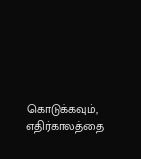கொடுக்கவும், எதிர்காலத்தை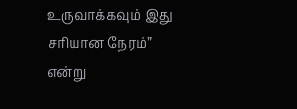உருவாக்கவும் இது சரியான நேரம்” என்று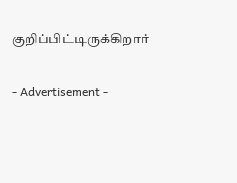குறிப்பிட்டிருக்கிறார்

- Advertisement -